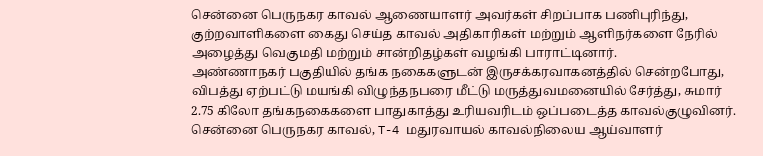சென்னை பெருநகர காவல் ஆணையாளர் அவர்கள் சிறப்பாக பணிபுரிந்து, குற்றவாளிகளை கைது செய்த காவல் அதிகாரிகள் மற்றும் ஆளிநர்களை நேரில் அழைத்து வெகுமதி மற்றும் சான்றிதழ்கள் வழங்கி பாராட்டினார்.
அண்ணாநகர் பகுதியில் தங்க நகைகளுடன் இருசக்கரவாகனத்தில் சென்றபோது, விபத்து ஏற்பட்டு மயங்கி விழுந்தநபரை மீட்டு மருத்துவமனையில் சேர்த்து, சுமார் 2.75 கிலோ தங்கநகைகளை பாதுகாத்து உரியவரிடம் ஒப்படைத்த காவல்குழுவினர். சென்னை பெருநகர காவல், T-4 மதுரவாயல் காவல்நிலைய ஆய்வாளர்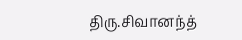திரு.சிவானந்த்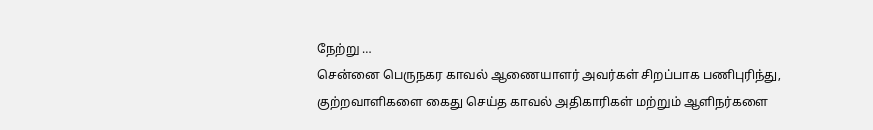நேற்று …
சென்னை பெருநகர காவல் ஆணையாளர் அவர்கள் சிறப்பாக பணிபுரிந்து, குற்றவாளிகளை கைது செய்த காவல் அதிகாரிகள் மற்றும் ஆளிநர்களை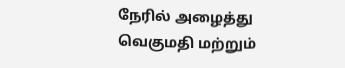நேரில் அழைத்து வெகுமதி மற்றும்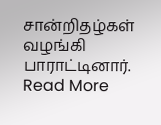சான்றிதழ்கள் வழங்கி பாராட்டினார். Read More